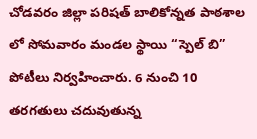చోడవరం జిల్లా పరిషత్ బాలికోన్నత పాఠశాల లో సోమవారం మండల స్థాయి “స్పెల్ బి” పోటీలు నిర్వహించారు. 6 నుంచి 10 తరగతులు చదువుతున్న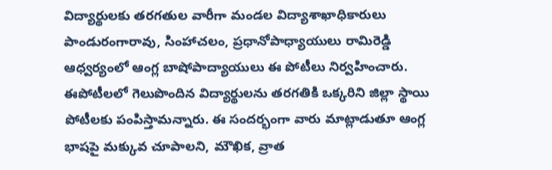విద్యార్థులకు తరగతుల వారీగా మండల విద్యాశాఖాధికారులు పాండురంగారావు, సింహాచలం, ప్రధానోపాధ్యాయులు రామిరెడ్డి ఆధ్వర్యంలో ఆంగ్ల బాషోపాద్యాయులు ఈ పోటీలు నిర్వహించారు. ఈపోటీలలో గెలుపొందిన విద్యార్థులను తరగతికి ఒక్కరిని జిల్లా స్థాయి పోటీలకు పంపిస్తామన్నారు. ఈ సందర్భంగా వారు మాట్లాడుతూ ఆంగ్ల భాషపై మక్కువ చూపాలని, మౌఖిక, వ్రాత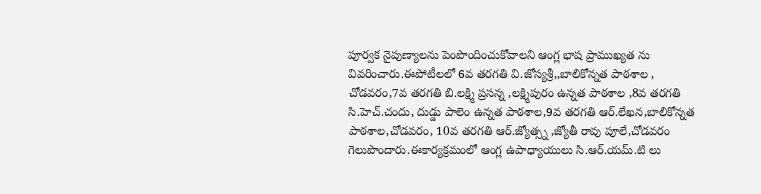పూర్వక నైపుణ్యాలను పెంపొందించుకోవాలని ఆంగ్ల భాష ప్రాముఖ్యత ను వివరించారు.ఈపోటీలలో 6వ తరగతి వి.జోస్యశ్రీ,,బాలికోన్నత పాఠశాల , చోడవరం,7వ తరగతి బి.లక్ష్మి ప్రసన్న ,లక్ష్మిపురం ఉన్నత పాఠశాల ,8వ తరగతి సి.హెచ్.చందు, దుడ్డు పాలెం ఉన్నత పాఠశాల,9వ తరగతి ఆర్.లేఖన,బాలికోన్నత పాఠశాల,చోడవరం, 10వ తరగతి ఆర్.జ్యోత్స్న ,జ్యోతీ రావు పూలే,చోడవరం గెలుపొందారు.ఈకార్యక్రమంలో ఆంగ్ల ఉపాధ్యాయులు సి.ఆర్.యమ్.టి లు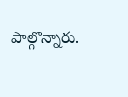పాల్గొన్నారు.